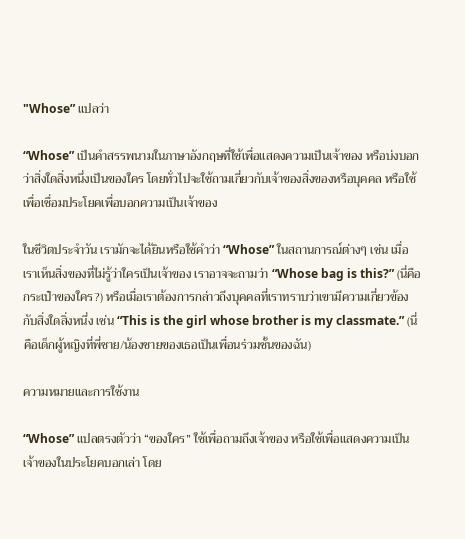"Whose” แปลว่า

“Whose” เป็นคำสรรพนามในภาษาอังกฤษที่ใช้เพื่อแสดงความเป็นเจ้าของ หรือบ่งบอกว่าสิ่งใดสิ่งหนึ่งเป็นของใคร โดยทั่วไปจะใช้ถามเกี่ยวกับเจ้าของสิ่งของหรือบุคคล หรือใช้เพื่อเชื่อมประโยคเพื่อบอกความเป็นเจ้าของ

ในชีวิตประจำวัน เรามักจะได้ยินหรือใช้คำว่า “Whose” ในสถานการณ์ต่างๆ เช่น เมื่อเราเห็นสิ่งของที่ไม่รู้ว่าใครเป็นเจ้าของ เราอาจจะถามว่า “Whose bag is this?” (นี่คือกระเป๋าของใคร?) หรือเมื่อเราต้องการกล่าวถึงบุคคลที่เราทราบว่าเขามีความเกี่ยวข้องกับสิ่งใดสิ่งหนึ่ง เช่น “This is the girl whose brother is my classmate.” (นี่คือเด็กผู้หญิงที่พี่ชาย/น้องชายของเธอเป็นเพื่อนร่วมชั้นของฉัน)

ความหมายและการใช้งาน

“Whose” แปลตรงตัวว่า “ของใคร” ใช้เพื่อถามถึงเจ้าของ หรือใช้เพื่อแสดงความเป็นเจ้าของในประโยคบอกเล่า โดย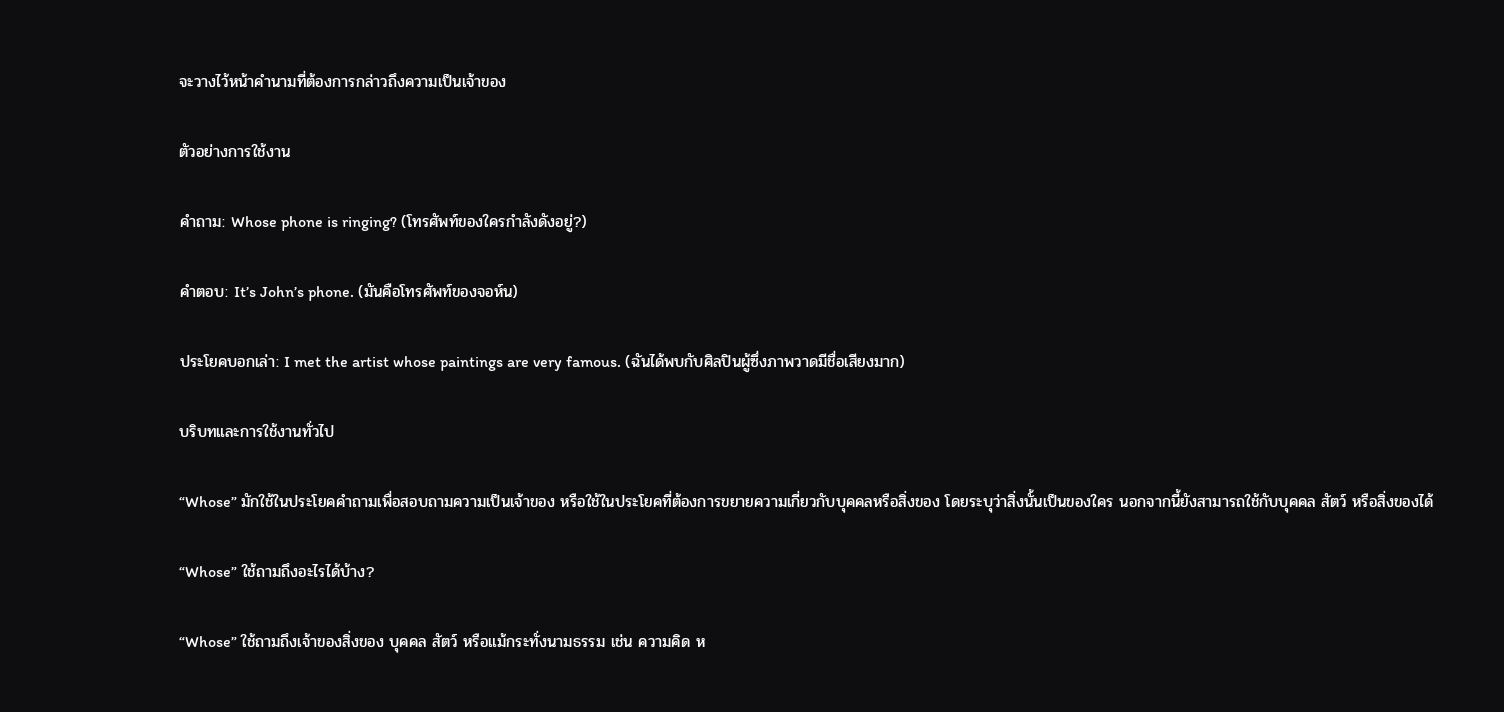จะวางไว้หน้าคำนามที่ต้องการกล่าวถึงความเป็นเจ้าของ

ตัวอย่างการใช้งาน

คำถาม: Whose phone is ringing? (โทรศัพท์ของใครกำลังดังอยู่?)

คำตอบ: It’s John’s phone. (มันคือโทรศัพท์ของจอห์น)

ประโยคบอกเล่า: I met the artist whose paintings are very famous. (ฉันได้พบกับศิลปินผู้ซึ่งภาพวาดมีชื่อเสียงมาก)

บริบทและการใช้งานทั่วไป

“Whose” มักใช้ในประโยคคำถามเพื่อสอบถามความเป็นเจ้าของ หรือใช้ในประโยคที่ต้องการขยายความเกี่ยวกับบุคคลหรือสิ่งของ โดยระบุว่าสิ่งนั้นเป็นของใคร นอกจากนี้ยังสามารถใช้กับบุคคล สัตว์ หรือสิ่งของได้

“Whose” ใช้ถามถึงอะไรได้บ้าง?

“Whose” ใช้ถามถึงเจ้าของสิ่งของ บุคคล สัตว์ หรือแม้กระทั่งนามธรรม เช่น ความคิด ห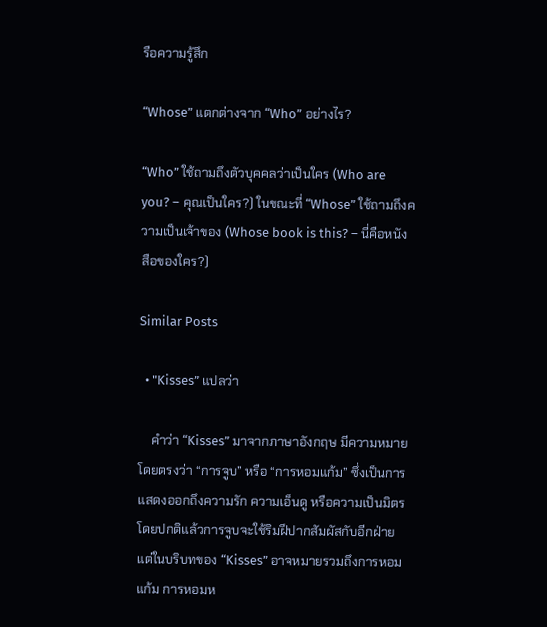รือความรู้สึก

“Whose” แตกต่างจาก “Who” อย่างไร?

“Who” ใช้ถามถึงตัวบุคคลว่าเป็นใคร (Who are you? – คุณเป็นใคร?) ในขณะที่ “Whose” ใช้ถามถึงความเป็นเจ้าของ (Whose book is this? – นี่คือหนังสือของใคร?)

Similar Posts

  • "Kisses” แปลว่า

    คำว่า “Kisses” มาจากภาษาอังกฤษ มีความหมายโดยตรงว่า “การจูบ” หรือ “การหอมแก้ม” ซึ่งเป็นการแสดงออกถึงความรัก ความเอ็นดู หรือความเป็นมิตร โดยปกติแล้วการจูบจะใช้ริมฝีปากสัมผัสกับอีกฝ่าย แต่ในบริบทของ “Kisses” อาจหมายรวมถึงการหอมแก้ม การหอมห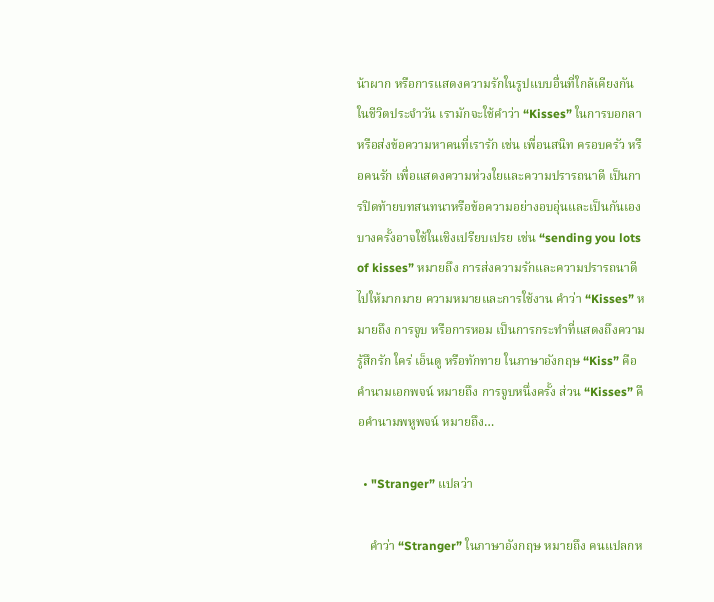น้าผาก หรือการแสดงความรักในรูปแบบอื่นที่ใกล้เคียงกัน ในชีวิตประจำวัน เรามักจะใช้คำว่า “Kisses” ในการบอกลา หรือส่งข้อความหาคนที่เรารัก เช่น เพื่อนสนิท ครอบครัว หรือคนรัก เพื่อแสดงความห่วงใยและความปรารถนาดี เป็นการปิดท้ายบทสนทนาหรือข้อความอย่างอบอุ่นและเป็นกันเอง บางครั้งอาจใช้ในเชิงเปรียบเปรย เช่น “sending you lots of kisses” หมายถึง การส่งความรักและความปรารถนาดีไปให้มากมาย ความหมายและการใช้งาน คำว่า “Kisses” หมายถึง การจูบ หรือการหอม เป็นการกระทำที่แสดงถึงความรู้สึกรัก ใคร่ เอ็นดู หรือทักทาย ในภาษาอังกฤษ “Kiss” คือคำนามเอกพจน์ หมายถึง การจูบหนึ่งครั้ง ส่วน “Kisses” คือคำนามพหูพจน์ หมายถึง…

  • "Stranger” แปลว่า

    คำว่า “Stranger” ในภาษาอังกฤษ หมายถึง คนแปลกห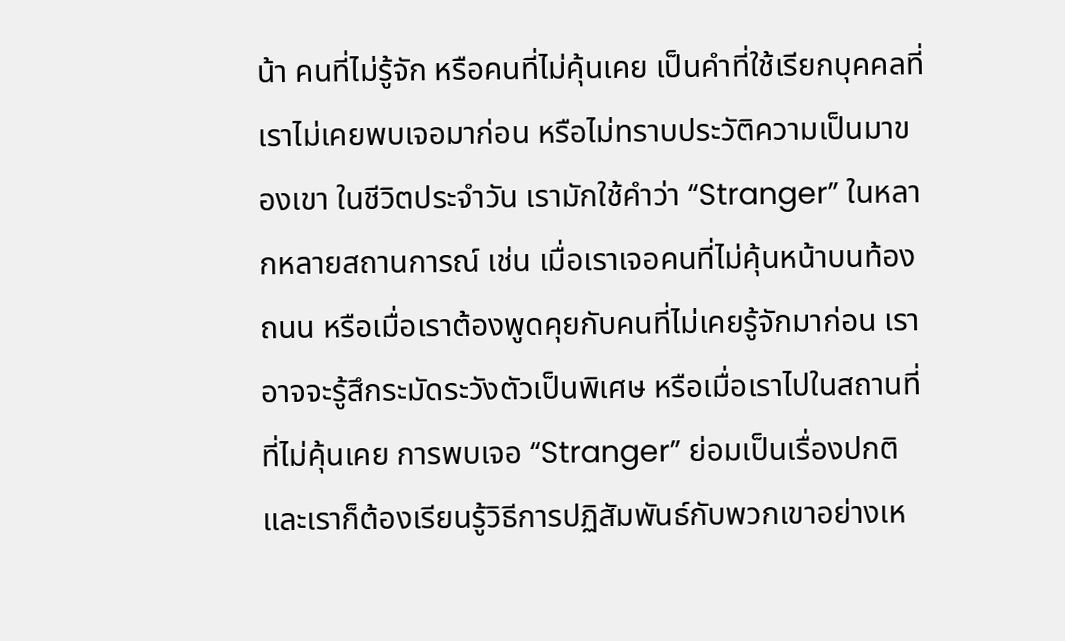น้า คนที่ไม่รู้จัก หรือคนที่ไม่คุ้นเคย เป็นคำที่ใช้เรียกบุคคลที่เราไม่เคยพบเจอมาก่อน หรือไม่ทราบประวัติความเป็นมาของเขา ในชีวิตประจำวัน เรามักใช้คำว่า “Stranger” ในหลากหลายสถานการณ์ เช่น เมื่อเราเจอคนที่ไม่คุ้นหน้าบนท้องถนน หรือเมื่อเราต้องพูดคุยกับคนที่ไม่เคยรู้จักมาก่อน เราอาจจะรู้สึกระมัดระวังตัวเป็นพิเศษ หรือเมื่อเราไปในสถานที่ที่ไม่คุ้นเคย การพบเจอ “Stranger” ย่อมเป็นเรื่องปกติ และเราก็ต้องเรียนรู้วิธีการปฏิสัมพันธ์กับพวกเขาอย่างเห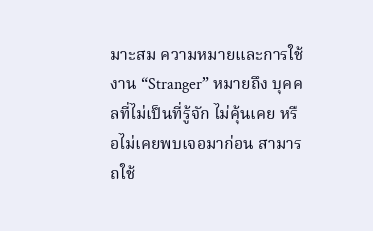มาะสม ความหมายและการใช้งาน “Stranger” หมายถึง บุคคลที่ไม่เป็นที่รู้จัก ไม่คุ้นเคย หรือไม่เคยพบเจอมาก่อน สามารถใช้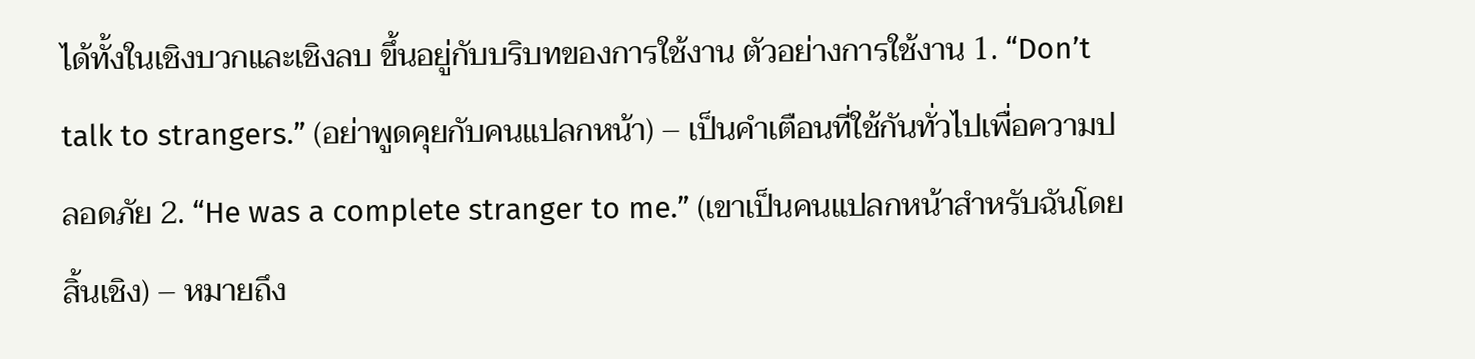ได้ทั้งในเชิงบวกและเชิงลบ ขึ้นอยู่กับบริบทของการใช้งาน ตัวอย่างการใช้งาน 1. “Don’t talk to strangers.” (อย่าพูดคุยกับคนแปลกหน้า) – เป็นคำเตือนที่ใช้กันทั่วไปเพื่อความปลอดภัย 2. “He was a complete stranger to me.” (เขาเป็นคนแปลกหน้าสำหรับฉันโดยสิ้นเชิง) – หมายถึง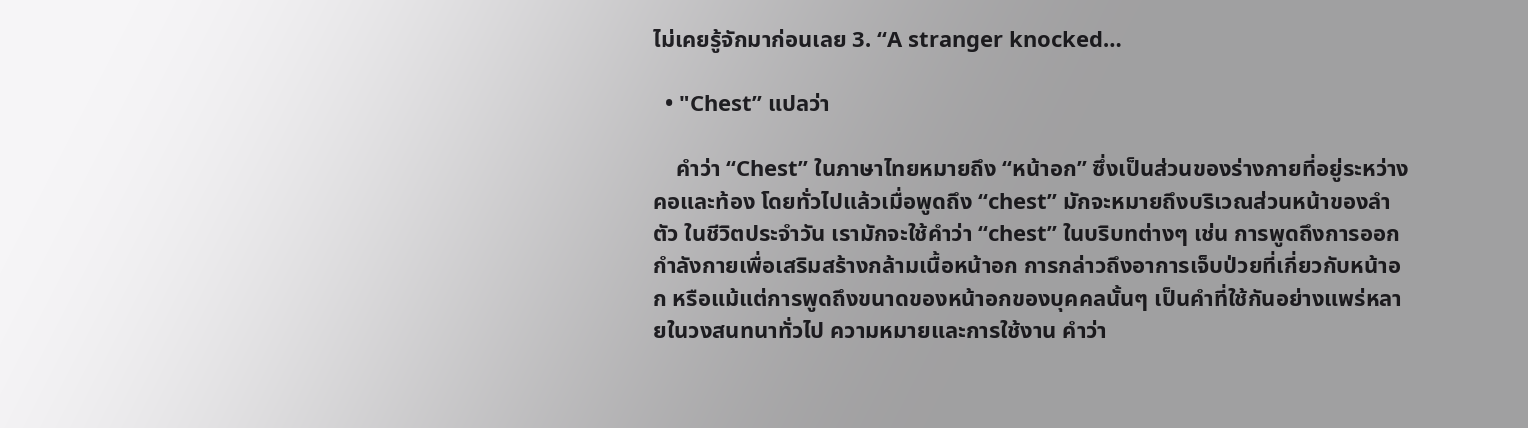ไม่เคยรู้จักมาก่อนเลย 3. “A stranger knocked…

  • "Chest” แปลว่า

    คำว่า “Chest” ในภาษาไทยหมายถึง “หน้าอก” ซึ่งเป็นส่วนของร่างกายที่อยู่ระหว่างคอและท้อง โดยทั่วไปแล้วเมื่อพูดถึง “chest” มักจะหมายถึงบริเวณส่วนหน้าของลำตัว ในชีวิตประจำวัน เรามักจะใช้คำว่า “chest” ในบริบทต่างๆ เช่น การพูดถึงการออกกำลังกายเพื่อเสริมสร้างกล้ามเนื้อหน้าอก การกล่าวถึงอาการเจ็บป่วยที่เกี่ยวกับหน้าอก หรือแม้แต่การพูดถึงขนาดของหน้าอกของบุคคลนั้นๆ เป็นคำที่ใช้กันอย่างแพร่หลายในวงสนทนาทั่วไป ความหมายและการใช้งาน คำว่า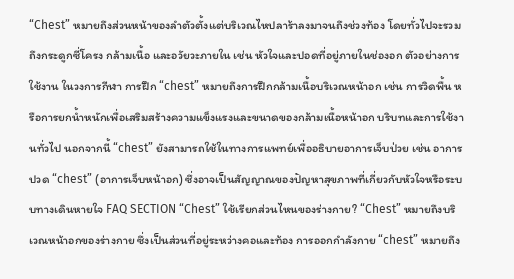“Chest” หมายถึงส่วนหน้าของลำตัวตั้งแต่บริเวณไหปลาร้าลงมาจนถึงช่วงท้อง โดยทั่วไปจะรวมถึงกระดูกซี่โครง กล้ามเนื้อ และอวัยวะภายใน เช่น หัวใจและปอดที่อยู่ภายในช่องอก ตัวอย่างการใช้งาน ในวงการกีฬา การฝึก “chest” หมายถึงการฝึกกล้ามเนื้อบริเวณหน้าอก เช่น การวิดพื้น หรือการยกน้ำหนักเพื่อเสริมสร้างความแข็งแรงและขนาดของกล้ามเนื้อหน้าอก บริบทและการใช้งานทั่วไป นอกจากนี้ “chest” ยังสามารถใช้ในทางการแพทย์เพื่ออธิบายอาการเจ็บป่วย เช่น อาการปวด “chest” (อาการเจ็บหน้าอก) ซึ่งอาจเป็นสัญญาณของปัญหาสุขภาพที่เกี่ยวกับหัวใจหรือระบบทางเดินหายใจ FAQ SECTION “Chest” ใช้เรียกส่วนไหนของร่างกาย? “Chest” หมายถึงบริเวณหน้าอกของร่างกาย ซึ่งเป็นส่วนที่อยู่ระหว่างคอและท้อง การออกกำลังกาย “chest” หมายถึง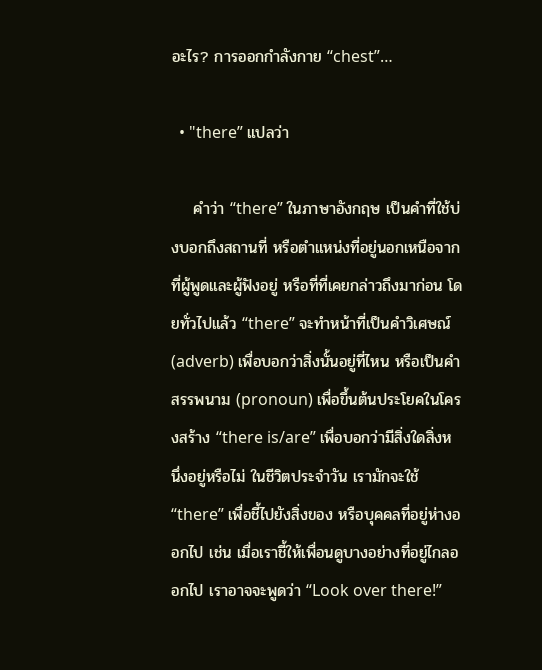อะไร? การออกกำลังกาย “chest”…

  • "there” แปลว่า

    คำว่า “there” ในภาษาอังกฤษ เป็นคำที่ใช้บ่งบอกถึงสถานที่ หรือตำแหน่งที่อยู่นอกเหนือจากที่ผู้พูดและผู้ฟังอยู่ หรือที่ที่เคยกล่าวถึงมาก่อน โดยทั่วไปแล้ว “there” จะทำหน้าที่เป็นคำวิเศษณ์ (adverb) เพื่อบอกว่าสิ่งนั้นอยู่ที่ไหน หรือเป็นคำสรรพนาม (pronoun) เพื่อขึ้นต้นประโยคในโครงสร้าง “there is/are” เพื่อบอกว่ามีสิ่งใดสิ่งหนึ่งอยู่หรือไม่ ในชีวิตประจำวัน เรามักจะใช้ “there” เพื่อชี้ไปยังสิ่งของ หรือบุคคลที่อยู่ห่างออกไป เช่น เมื่อเราชี้ให้เพื่อนดูบางอย่างที่อยู่ไกลออกไป เราอาจจะพูดว่า “Look over there!”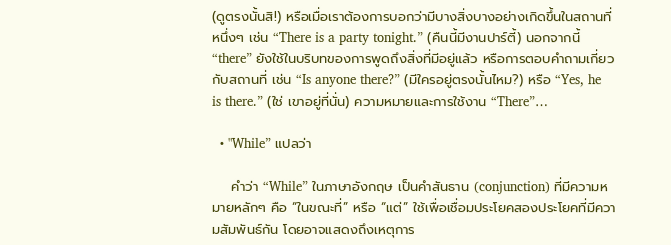(ดูตรงนั้นสิ!) หรือเมื่อเราต้องการบอกว่ามีบางสิ่งบางอย่างเกิดขึ้นในสถานที่หนึ่งๆ เช่น “There is a party tonight.” (คืนนี้มีงานปาร์ตี้) นอกจากนี้ “there” ยังใช้ในบริบทของการพูดถึงสิ่งที่มีอยู่แล้ว หรือการตอบคำถามเกี่ยวกับสถานที่ เช่น “Is anyone there?” (มีใครอยู่ตรงนั้นไหม?) หรือ “Yes, he is there.” (ใช่ เขาอยู่ที่นั่น) ความหมายและการใช้งาน “There”…

  • "While” แปลว่า

    คำว่า “While” ในภาษาอังกฤษ เป็นคำสันธาน (conjunction) ที่มีความหมายหลักๆ คือ “ในขณะที่” หรือ “แต่” ใช้เพื่อเชื่อมประโยคสองประโยคที่มีความสัมพันธ์กัน โดยอาจแสดงถึงเหตุการ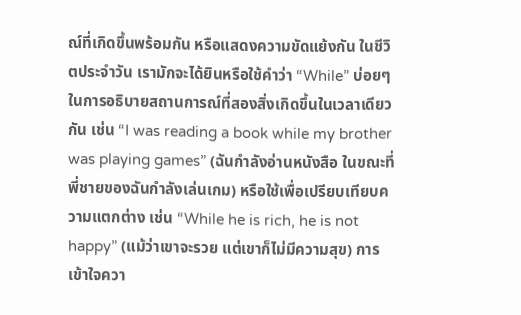ณ์ที่เกิดขึ้นพร้อมกัน หรือแสดงความขัดแย้งกัน ในชีวิตประจำวัน เรามักจะได้ยินหรือใช้คำว่า “While” บ่อยๆ ในการอธิบายสถานการณ์ที่สองสิ่งเกิดขึ้นในเวลาเดียวกัน เช่น “I was reading a book while my brother was playing games” (ฉันกำลังอ่านหนังสือ ในขณะที่พี่ชายของฉันกำลังเล่นเกม) หรือใช้เพื่อเปรียบเทียบความแตกต่าง เช่น “While he is rich, he is not happy” (แม้ว่าเขาจะรวย แต่เขาก็ไม่มีความสุข) การเข้าใจควา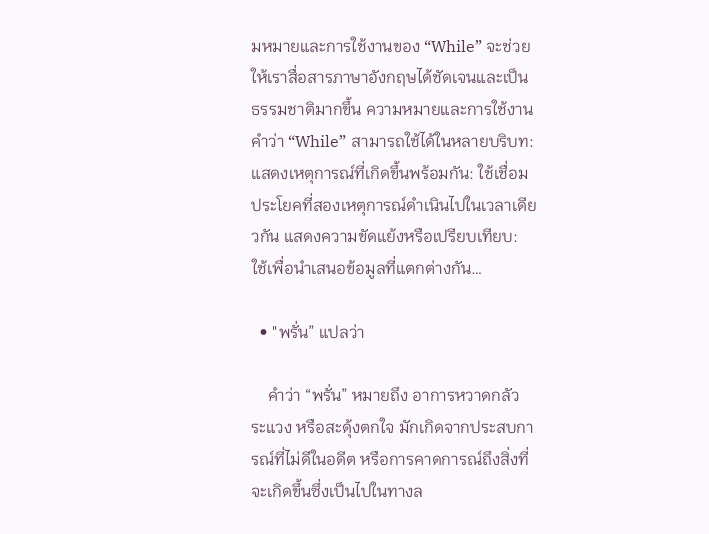มหมายและการใช้งานของ “While” จะช่วยให้เราสื่อสารภาษาอังกฤษได้ชัดเจนและเป็นธรรมชาติมากขึ้น ความหมายและการใช้งาน คำว่า “While” สามารถใช้ได้ในหลายบริบท: แสดงเหตุการณ์ที่เกิดขึ้นพร้อมกัน: ใช้เชื่อมประโยคที่สองเหตุการณ์ดำเนินไปในเวลาเดียวกัน แสดงความขัดแย้งหรือเปรียบเทียบ: ใช้เพื่อนำเสนอข้อมูลที่แตกต่างกัน…

  • "พรั่น” แปลว่า

    คำว่า “พรั่น” หมายถึง อาการหวาดกลัว ระแวง หรือสะดุ้งตกใจ มักเกิดจากประสบการณ์ที่ไม่ดีในอดีต หรือการคาดการณ์ถึงสิ่งที่จะเกิดขึ้นซึ่งเป็นไปในทางล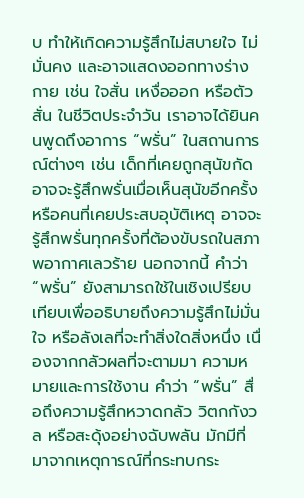บ ทำให้เกิดความรู้สึกไม่สบายใจ ไม่มั่นคง และอาจแสดงออกทางร่างกาย เช่น ใจสั่น เหงื่อออก หรือตัวสั่น ในชีวิตประจำวัน เราอาจได้ยินคนพูดถึงอาการ “พรั่น” ในสถานการณ์ต่างๆ เช่น เด็กที่เคยถูกสุนัขกัด อาจจะรู้สึกพรั่นเมื่อเห็นสุนัขอีกครั้ง หรือคนที่เคยประสบอุบัติเหตุ อาจจะรู้สึกพรั่นทุกครั้งที่ต้องขับรถในสภาพอากาศเลวร้าย นอกจากนี้ คำว่า “พรั่น” ยังสามารถใช้ในเชิงเปรียบเทียบเพื่ออธิบายถึงความรู้สึกไม่มั่นใจ หรือลังเลที่จะทำสิ่งใดสิ่งหนึ่ง เนื่องจากกลัวผลที่จะตามมา ความหมายและการใช้งาน คำว่า “พรั่น” สื่อถึงความรู้สึกหวาดกลัว วิตกกังวล หรือสะดุ้งอย่างฉับพลัน มักมีที่มาจากเหตุการณ์ที่กระทบกระ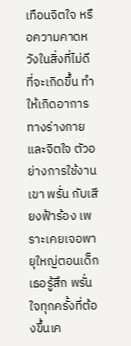เทือนจิตใจ หรือความคาดหวังในสิ่งที่ไม่ดีที่จะเกิดขึ้น ทำให้เกิดอาการทางร่างกายและจิตใจ ตัวอย่างการใช้งาน เขา พรั่น กับเสียงฟ้าร้อง เพราะเคยเจอพายุใหญ่ตอนเด็ก เธอรู้สึก พรั่น ใจทุกครั้งที่ต้องขึ้นเค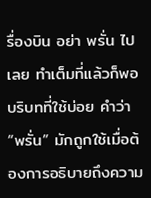รื่องบิน อย่า พรั่น ไปเลย ทำเต็มที่แล้วก็พอ บริบทที่ใช้บ่อย คำว่า “พรั่น” มักถูกใช้เมื่อต้องการอธิบายถึงความ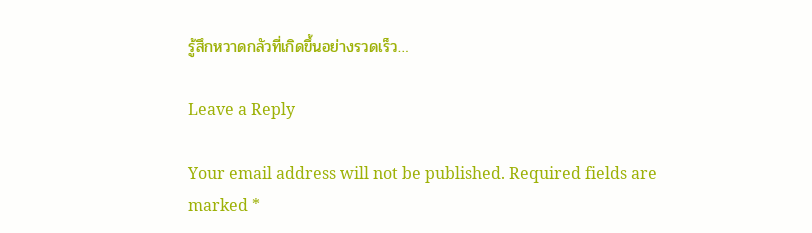รู้สึกหวาดกลัวที่เกิดขึ้นอย่างรวดเร็ว…

Leave a Reply

Your email address will not be published. Required fields are marked *